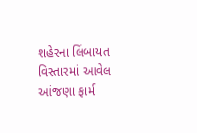શહેરના લિંબાયત વિસ્તારમાં આવેલ આંજણા ફાર્મ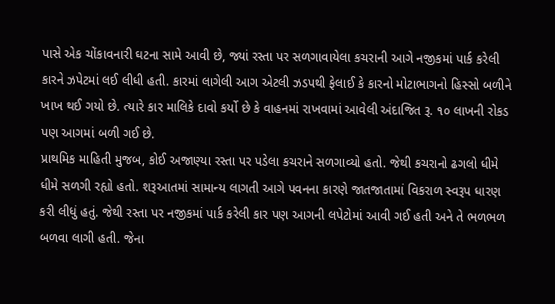પાસે એક ચોંકાવનારી ઘટના સામે આવી છે, જ્યાં રસ્તા પર સળગાવાયેલા કચરાની આગે નજીકમાં પાર્ક કરેલી કારને ઝપેટમાં લઈ લીધી હતી. કારમાં લાગેલી આગ એટલી ઝડપથી ફેલાઈ કે કારનો મોટાભાગનો હિસ્સો બળીને ખાખ થઈ ગયો છે. ત્યારે કાર માલિકે દાવો કર્યો છે કે વાહનમાં રાખવામાં આવેલી અંદાજિત રૂ. ૧૦ લાખની રોકડ પણ આગમાં બળી ગઈ છે.
પ્રાથમિક માહિતી મુજબ, કોઈ અજાણ્યા રસ્તા પર પડેલા કચરાને સળગાવ્યો હતો. જેથી કચરાનો ઢગલો ધીમે ધીમે સળગી રહ્યો હતો. શરૂઆતમાં સામાન્ય લાગતી આગે પવનના કારણે જાતજાતામાં વિકરાળ સ્વરૂપ ધારણ કરી લીધું હતું. જેથી રસ્તા પર નજીકમાં પાર્ક કરેલી કાર પણ આગની લપેટોમાં આવી ગઈ હતી અને તે ભળભળ બળવા લાગી હતી. જેના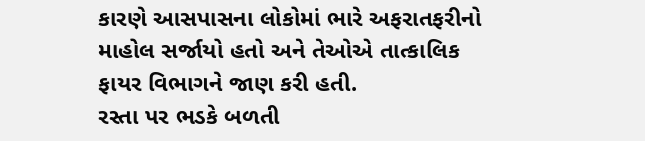કારણે આસપાસના લોકોમાં ભારે અફરાતફરીનો માહોલ સર્જાયો હતો અને તેઓએ તાત્કાલિક ફાયર વિભાગને જાણ કરી હતી.
રસ્તા પર ભડકે બળતી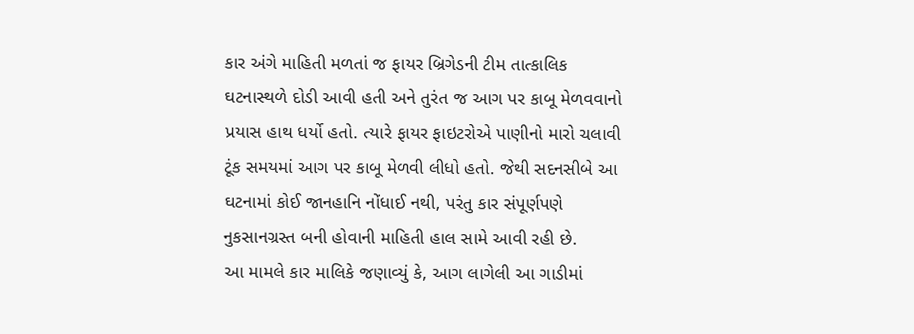કાર અંગે માહિતી મળતાં જ ફાયર બ્રિગેડની ટીમ તાત્કાલિક ઘટનાસ્થળે દોડી આવી હતી અને તુરંત જ આગ પર કાબૂ મેળવવાનો પ્રયાસ હાથ ધર્યો હતો. ત્યારે ફાયર ફાઇટરોએ પાણીનો મારો ચલાવી ટૂંક સમયમાં આગ પર કાબૂ મેળવી લીધો હતો. જેથી સદનસીબે આ ઘટનામાં કોઈ જાનહાનિ નોંધાઈ નથી, પરંતુ કાર સંપૂર્ણપણે નુકસાનગ્રસ્ત બની હોવાની માહિતી હાલ સામે આવી રહી છે.
આ મામલે કાર માલિકે જણાવ્યું કે, આગ લાગેલી આ ગાડીમાં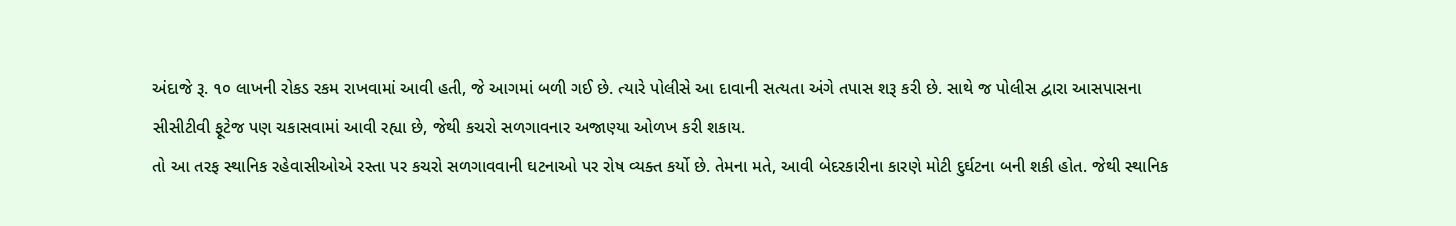અંદાજે રૂ. ૧૦ લાખની રોકડ રકમ રાખવામાં આવી હતી, જે આગમાં બળી ગઈ છે. ત્યારે પોલીસે આ દાવાની સત્યતા અંગે તપાસ શરૂ કરી છે. સાથે જ પોલીસ દ્વારા આસપાસના સીસીટીવી ફૂટેજ પણ ચકાસવામાં આવી રહ્યા છે, જેથી કચરો સળગાવનાર અજાણ્યા ઓળખ કરી શકાય.
તો આ તરફ સ્થાનિક રહેવાસીઓએ રસ્તા પર કચરો સળગાવવાની ઘટનાઓ પર રોષ વ્યક્ત કર્યો છે. તેમના મતે, આવી બેદરકારીના કારણે મોટી દુર્ઘટના બની શકી હોત. જેથી સ્થાનિક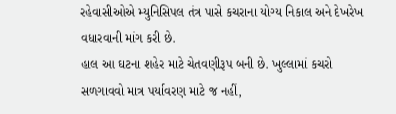રહેવાસીઓએ મ્યુનિસિપલ તંત્ર પાસે કચરાના યોગ્ય નિકાલ અને દેખરેખ વધારવાની માંગ કરી છે.
હાલ આ ઘટના શહેર માટે ચેતવણીરૂપ બની છે. ખુલ્લામાં કચરો સળગાવવો માત્ર પર્યાવરણ માટે જ નહીં,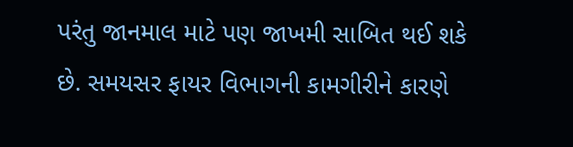પરંતુ જાનમાલ માટે પણ જાખમી સાબિત થઈ શકે છે. સમયસર ફાયર વિભાગની કામગીરીને કારણે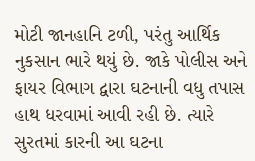મોટી જાનહાનિ ટળી, પરંતુ આર્થિક નુકસાન ભારે થયું છે. જાકે પોલીસ અને ફાયર વિભાગ દ્વારા ઘટનાની વધુ તપાસ હાથ ધરવામાં આવી રહી છે. ત્યારે સુરતમાં કારની આ ઘટના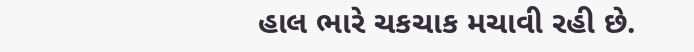હાલ ભારે ચકચાક મચાવી રહી છે.